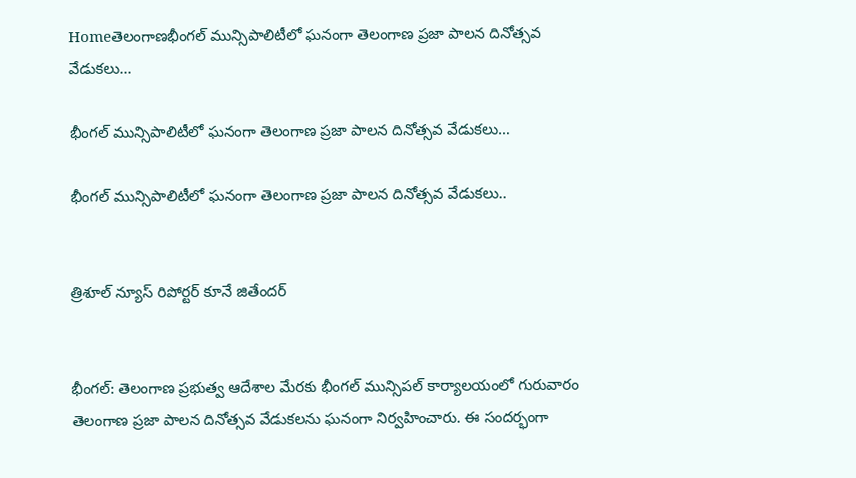Homeతెలంగాణభీంగల్ మున్సిపాలిటీలో ఘనంగా తెలంగాణ ప్రజా పాలన దినోత్సవ వేడుకలు...

భీంగల్ మున్సిపాలిటీలో ఘనంగా తెలంగాణ ప్రజా పాలన దినోత్సవ వేడుకలు…

భీంగల్ మున్సిపాలిటీలో ఘనంగా తెలంగాణ ప్రజా పాలన దినోత్సవ వేడుకలు..


త్రిశూల్ న్యూస్ రిపోర్టర్ కూనే జితేందర్


భీంగల్: తెలంగాణ ప్రభుత్వ ఆదేశాల మేరకు భీంగల్ మున్సిపల్ కార్యాలయంలో గురువారం తెలంగాణ ప్రజా పాలన దినోత్సవ వేడుకలను ఘనంగా నిర్వహించారు. ఈ సందర్భంగా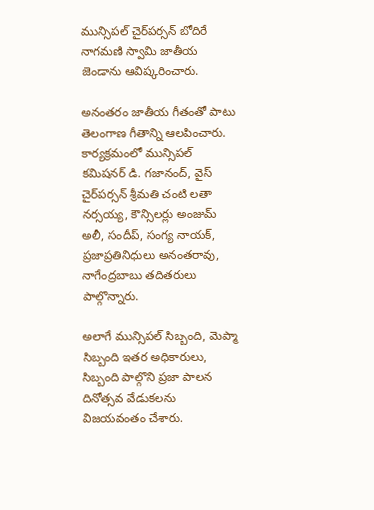మున్సిపల్ చైర్‌పర్సన్ బోదిరే నాగమణి స్వామి జాతీయ జెండాను ఆవిష్కరించారు.

అనంతరం జాతీయ గీతంతో పాటు తెలంగాణ గీతాన్ని ఆలపించారు. కార్యక్రమంలో మున్సిపల్ కమిషనర్ డి. గజానంద్, వైస్ చైర్‌పర్సన్ శ్రీమతి చంటి లతా నర్సయ్య, కౌన్సిలర్లు అంజుమ్ అలీ, సందీప్, సంగ్య నాయక్, ప్రజాప్రతినిధులు అనంతరావు, నాగేంద్రబాబు తదితరులు పాల్గొన్నారు.

అలాగే మున్సిపల్ సిబ్బంది, మెప్మా సిబ్బంది ఇతర అధికారులు, సిబ్బంది పాల్గొని ప్రజా పాలన దినోత్సవ వేడుకలను విజయవంతం చేశారు.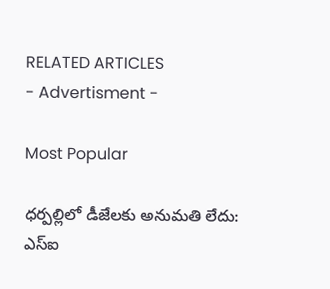RELATED ARTICLES
- Advertisment -

Most Popular

ధర్పల్లిలో డీజేలకు అనుమతి లేదు: ఎస్ఐ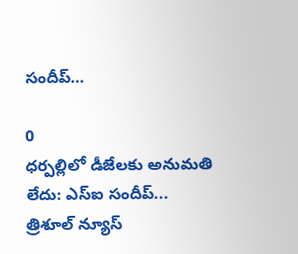సందీప్…

0
ధర్పల్లిలో డీజేలకు అనుమతి లేదు: ఎస్ఐ సందీప్... త్రిశూల్ న్యూస్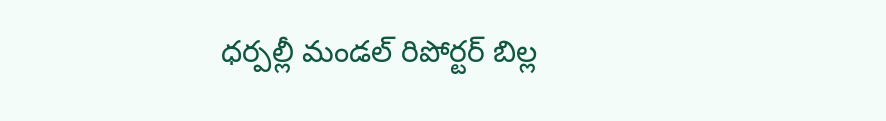ధర్పల్లీ మండల్ రిపోర్టర్ బిల్ల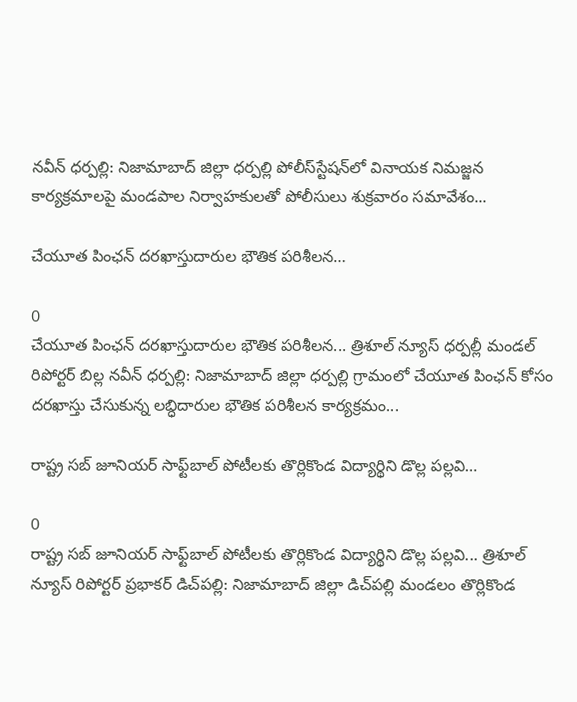నవీన్ ధర్పల్లి: నిజామాబాద్ జిల్లా ధర్పల్లి పోలీస్‌స్టేషన్‌లో వినాయక నిమజ్జన కార్యక్రమాలపై మండపాల నిర్వాహకులతో పోలీసులు శుక్రవారం సమావేశం...

చేయూత పింఛన్ దరఖాస్తుదారుల భౌతిక పరిశీలన…

0
చేయూత పింఛన్ దరఖాస్తుదారుల భౌతిక పరిశీలన... త్రిశూల్ న్యూస్ ధర్పల్లీ మండల్ రిపోర్టర్ బిల్ల నవీన్ ధర్పల్లి: నిజామాబాద్ జిల్లా ధర్పల్లి గ్రామంలో చేయూత పింఛన్ కోసం దరఖాస్తు చేసుకున్న లబ్ధిదారుల భౌతిక పరిశీలన కార్యక్రమం...

రాష్ట్ర సబ్‌ జూనియర్‌ సాఫ్ట్‌బాల్‌ పోటీలకు తొర్లికొండ విద్యార్థిని డొల్ల పల్లవి…

0
రాష్ట్ర సబ్‌ జూనియర్‌ సాఫ్ట్‌బాల్‌ పోటీలకు తొర్లికొండ విద్యార్థిని డొల్ల పల్లవి... త్రిశూల్ న్యూస్ రిపోర్టర్ ప్రభాకర్ డిచ్‌పల్లి: నిజామాబాద్ జిల్లా డిచ్‌పల్లి మండలం తొర్లికొండ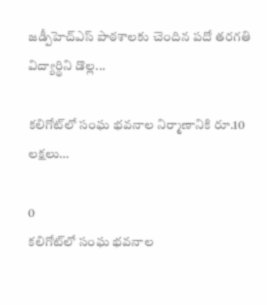జడ్పీహెచ్‌ఎస్‌ పాఠశాలకు చెందిన పదో తరగతి విద్యార్థిని డొల్ల...

కలిగోట్‌లో సంఘ భవనాల నిర్మాణానికి రూ.10 లక్షలు…

0
కలిగోట్‌లో సంఘ భవనాల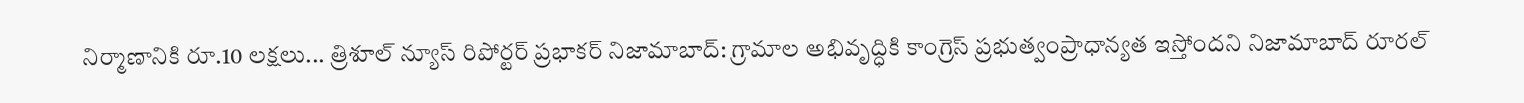నిర్మాణానికి రూ.10 లక్షలు... త్రిశూల్ న్యూస్ రిపోర్టర్ ప్రభాకర్ నిజామాబాద్: గ్రామాల అభివృద్ధికి కాంగ్రెస్ ప్రభుత్వంప్రాధాన్యత ఇస్తోందని నిజామాబాద్ రూరల్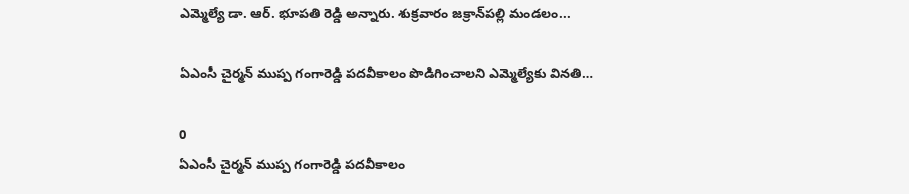ఎమ్మెల్యే డా. ఆర్. భూపతి రెడ్డి అన్నారు. శుక్రవారం జక్రాన్‌పల్లి మండలం...

ఏఎంసీ చైర్మన్ ముప్ప గంగారెడ్డి పదవీకాలం పొడిగించాలని ఎమ్మెల్యేకు వినతి…

0
ఏఎంసీ చైర్మన్ ముప్ప గంగారెడ్డి పదవీకాలం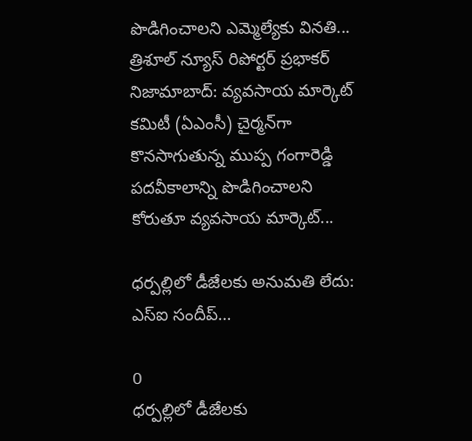పొడిగించాలని ఎమ్మెల్యేకు వినతి... త్రిశూల్ న్యూస్ రిపోర్టర్ ప్రభాకర్ నిజామాబాద్: వ్యవసాయ మార్కెట్ కమిటీ (ఏఎంసీ) చైర్మన్‌గా కొనసాగుతున్న ముప్ప గంగారెడ్డి పదవీకాలాన్ని పొడిగించాలని కోరుతూ వ్యవసాయ మార్కెట్...

ధర్పల్లిలో డీజేలకు అనుమతి లేదు: ఎస్ఐ సందీప్…

0
ధర్పల్లిలో డీజేలకు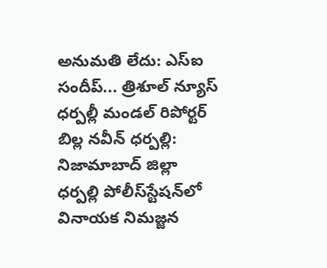అనుమతి లేదు: ఎస్ఐ సందీప్... త్రిశూల్ న్యూస్ ధర్పల్లీ మండల్ రిపోర్టర్ బిల్ల నవీన్ ధర్పల్లి: నిజామాబాద్ జిల్లా ధర్పల్లి పోలీస్‌స్టేషన్‌లో వినాయక నిమజ్జన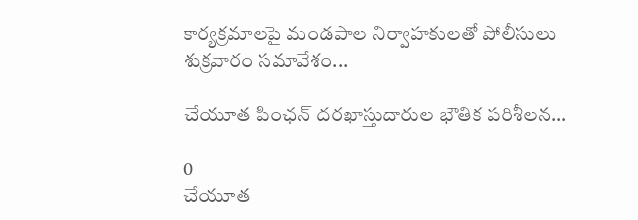కార్యక్రమాలపై మండపాల నిర్వాహకులతో పోలీసులు శుక్రవారం సమావేశం...

చేయూత పింఛన్ దరఖాస్తుదారుల భౌతిక పరిశీలన…

0
చేయూత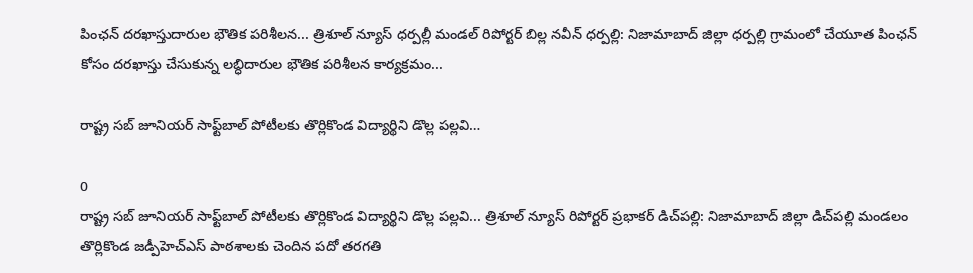పింఛన్ దరఖాస్తుదారుల భౌతిక పరిశీలన... త్రిశూల్ న్యూస్ ధర్పల్లీ మండల్ రిపోర్టర్ బిల్ల నవీన్ ధర్పల్లి: నిజామాబాద్ జిల్లా ధర్పల్లి గ్రామంలో చేయూత పింఛన్ కోసం దరఖాస్తు చేసుకున్న లబ్ధిదారుల భౌతిక పరిశీలన కార్యక్రమం...

రాష్ట్ర సబ్‌ జూనియర్‌ సాఫ్ట్‌బాల్‌ పోటీలకు తొర్లికొండ విద్యార్థిని డొల్ల పల్లవి…

0
రాష్ట్ర సబ్‌ జూనియర్‌ సాఫ్ట్‌బాల్‌ పోటీలకు తొర్లికొండ విద్యార్థిని డొల్ల పల్లవి... త్రిశూల్ న్యూస్ రిపోర్టర్ ప్రభాకర్ డిచ్‌పల్లి: నిజామాబాద్ జిల్లా డిచ్‌పల్లి మండలం తొర్లికొండ జడ్పీహెచ్‌ఎస్‌ పాఠశాలకు చెందిన పదో తరగతి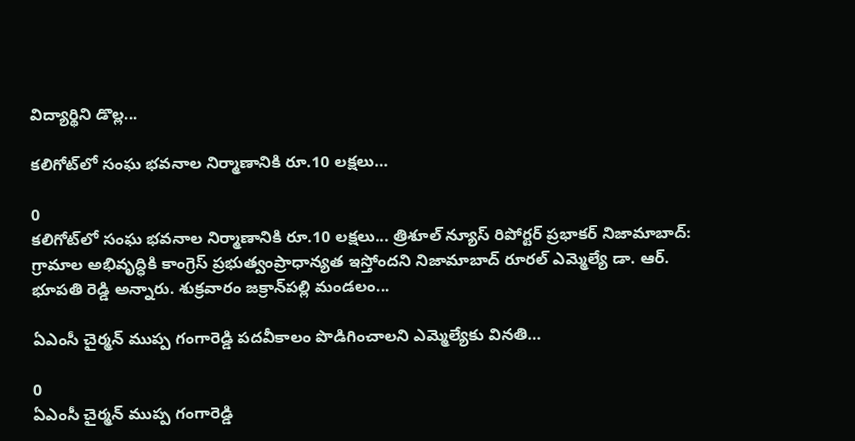విద్యార్థిని డొల్ల...

కలిగోట్‌లో సంఘ భవనాల నిర్మాణానికి రూ.10 లక్షలు…

0
కలిగోట్‌లో సంఘ భవనాల నిర్మాణానికి రూ.10 లక్షలు... త్రిశూల్ న్యూస్ రిపోర్టర్ ప్రభాకర్ నిజామాబాద్: గ్రామాల అభివృద్ధికి కాంగ్రెస్ ప్రభుత్వంప్రాధాన్యత ఇస్తోందని నిజామాబాద్ రూరల్ ఎమ్మెల్యే డా. ఆర్. భూపతి రెడ్డి అన్నారు. శుక్రవారం జక్రాన్‌పల్లి మండలం...

ఏఎంసీ చైర్మన్ ముప్ప గంగారెడ్డి పదవీకాలం పొడిగించాలని ఎమ్మెల్యేకు వినతి…

0
ఏఎంసీ చైర్మన్ ముప్ప గంగారెడ్డి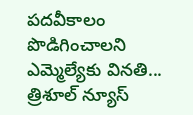పదవీకాలం పొడిగించాలని ఎమ్మెల్యేకు వినతి... త్రిశూల్ న్యూస్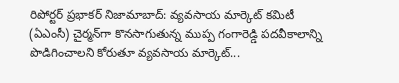రిపోర్టర్ ప్రభాకర్ నిజామాబాద్: వ్యవసాయ మార్కెట్ కమిటీ (ఏఎంసీ) చైర్మన్‌గా కొనసాగుతున్న ముప్ప గంగారెడ్డి పదవీకాలాన్ని పొడిగించాలని కోరుతూ వ్యవసాయ మార్కెట్...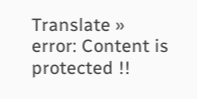Translate »
error: Content is protected !!